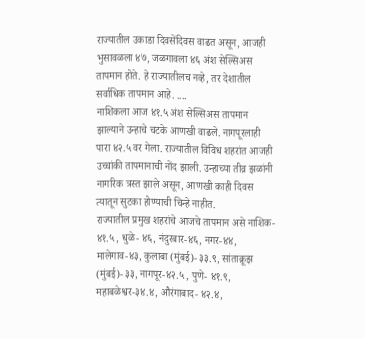राज्यातील उकाडा दिवसेंदिवस वाढत असून, आजही भुसावळला ४७, जळगावला ४६ अंश सेल्सिअस तापमान होते. हे राज्यातीलच नव्हे, तर देशातील सर्वाधिक तापमान आहे. ....
नाशिकला आज ४१.५ अंश सेल्सिअस तापमान झाल्याने उन्हाचे चटके आणखी वाढले. नागपूरलाही पारा ४२.५ वर गेला. राज्यातील विविध शहरांत आजही उच्चांकी तापमानाची नोंद झाली. उन्हाच्या तीव्र झळांनी नागरिक त्रस्त झाले असून, आणखी काही दिवस त्यातून सुटका होण्याची चिन्हे नाहीत.
राज्यातील प्रमुख शहरांचे आजचे तापमान असे नाशिक- ४१.५, धुळे- ४६, नंदुरबार-४६, नगर-४४, मालेगाव-४३, कुलाबा (मुंबई)- ३३.९, सांताक्रूझ (मुंबई)- ३३, नागपूर-४२.५, पुणे- ४१.९, महाबळेश्वर-३४.४, औरंगाबाद- ४२.४,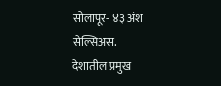सोलापूर- ४३ अंश सेल्सिअस.
देशातील प्रमुख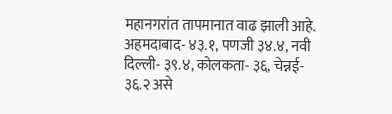महानगरांत तापमानात वाढ झाली आहे. अहमदाबाद- ४३.१, पणजी ३४.४, नवी दिल्ली- ३९.४, कोलकता- ३६, चेन्नई- ३६.२ असे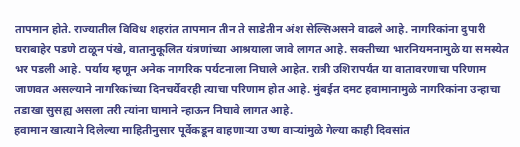तापमान होते. राज्यातील विविध शहरांत तापमान तीन ते साडेतीन अंश सेल्सिअसने वाढले आहे. नागरिकांना दुपारी घराबाहेर पडणे टाळून पंखे, वातानुकूलित यंत्रणांच्या आश्रयाला जावे लागत आहे. सक्तीच्या भारनियमनामुळे या समस्येत भर पडली आहे. पर्याय म्हणून अनेक नागरिक पर्यटनाला निघाले आहेत. रात्री उशिरापर्यंत या वातावरणाचा परिणाम जाणवत असल्याने नागरिकांच्या दिनचर्येवरही त्याचा परिणाम होत आहे. मुंबईत दमट हवामानामुळे नागरिकांना उन्हाचा तडाखा सुसह्य असला तरी त्यांना घामाने न्हाऊन निघावे लागत आहे.
हवामान खात्याने दिलेल्या माहितीनुसार पूर्वेकडून वाहणाऱ्या उष्ण वाऱ्यांमुळे गेल्या काही दिवसांत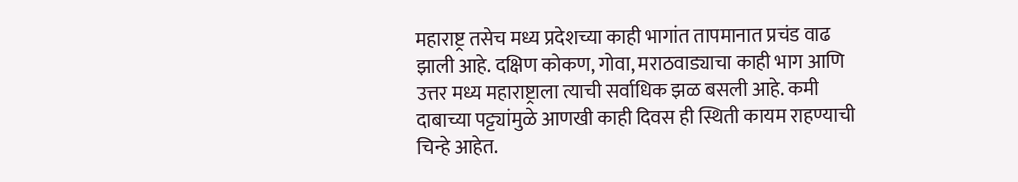महाराष्ट्र तसेच मध्य प्रदेशच्या काही भागांत तापमानात प्रचंड वाढ झाली आहे. दक्षिण कोकण, गोवा, मराठवाड्याचा काही भाग आणि उत्तर मध्य महाराष्ट्राला त्याची सर्वाधिक झळ बसली आहे. कमी दाबाच्या पट्ट्यांमुळे आणखी काही दिवस ही स्थिती कायम राहण्याची चिन्हे आहेत.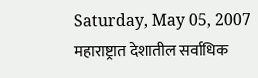Saturday, May 05, 2007
महाराष्ट्रात देशातील सर्वाधिक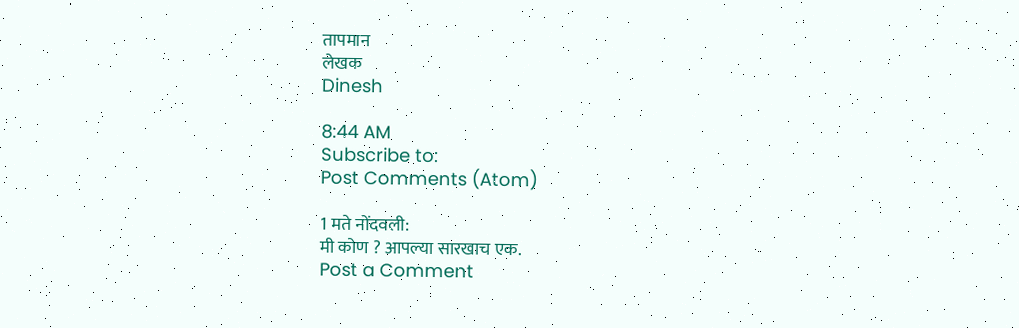तापमान
लेखक
Dinesh

8:44 AM
Subscribe to:
Post Comments (Atom)

1 मते नोंदवली:
मी कोण ? आपल्या सारखाच एक.
Post a Comment